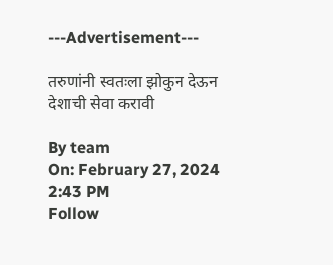---Advertisement---

तरुणांनी स्वतःला झोकुन देऊन देशाची सेवा करावी

By team
On: February 27, 2024 2:43 PM
Follow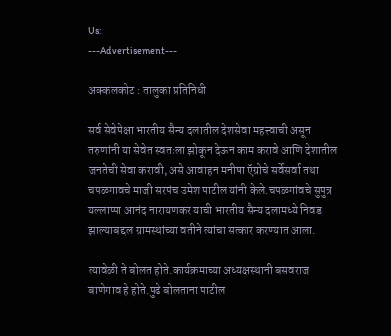Us:
---Advertisement---

अक्कलकोट : तालुका प्रतिनिधी

सर्व सेवेपेक्षा भारतीय सैन्य दलातील देशसेवा महत्त्वाची असून तरुणांनी या सेवेत स्वतःला झोकून देऊन काम करावे आणि देशातील जनतेची सेवा करावी, असे आवाहन मनीषा ऍग्रोचे सर्वेसर्वा तथा चपळगावचे माजी सरपंच उमेश पाटील यांनी केले.चपळगांवचे सुपुत्र यल्लाप्पा आनंद नारायणकर याची भारतीय सैन्य दलामध्ये निवड झाल्याबद्दल ग्रामस्थांच्या वतीने त्यांचा सत्कार करण्यात आला.

त्यावेळी ते बोलत होते.कार्यक्रमाच्या अध्यक्षस्थानी बसवराज बाणेगाव हे होते.पुढे बोलताना पाटील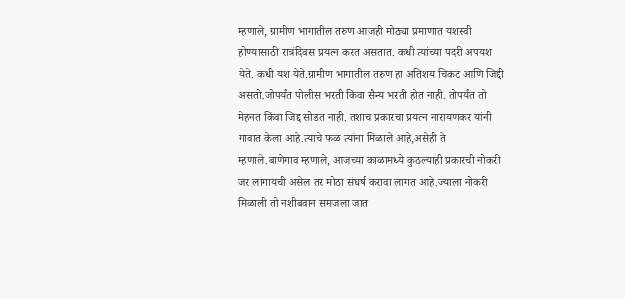म्हणाले, ग्रामीण भागातील तरुण आजही मोठ्या प्रमाणात यशस्वी होण्यासाठी रात्रंदिवस प्रयत्न करत असतात. कधी त्यांच्या पदरी अपयश येते. कधी यश येते.ग्रामीण भागातील तरुण हा अतिशय चिकट आणि जिद्दी असतो.जोपर्यंत पोलीस भरती किंवा सैन्य भरती होत नाही. तोपर्यंत तो मेहनत किंवा जिद्द सोडत नाही. तशाच प्रकारचा प्रयत्न नारायणकर यांनी गावात केला आहे.त्याचे फळ त्यांना मिळाले आहे,असेही ते म्हणाले.बाणेगाव म्हणाले, आजच्या काळामध्ये कुठल्याही प्रकारची नोकरी जर लागायची असेल तर मोठा संघर्ष करावा लागत आहे.ज्याला नोकरी मिळाली तो नशीबवान समजला जात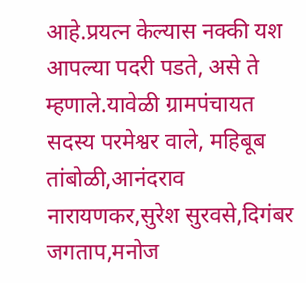आहे.प्रयत्न केल्यास नक्की यश आपल्या पदरी पडते, असे ते म्हणाले.यावेळी ग्रामपंचायत सदस्य परमेश्वर वाले, महिबूब तांबोळी,आनंदराव नारायणकर,सुरेश सुरवसे,दिगंबर जगताप,मनोज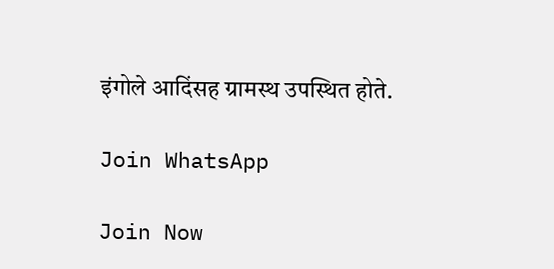इंगोले आदिंसह ग्रामस्थ उपस्थित होते.

Join WhatsApp

Join Now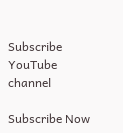Subscribe YouTube channel

Subscribe Now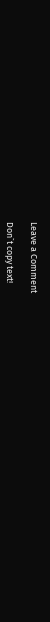Leave a Comment

Don`t copy text!